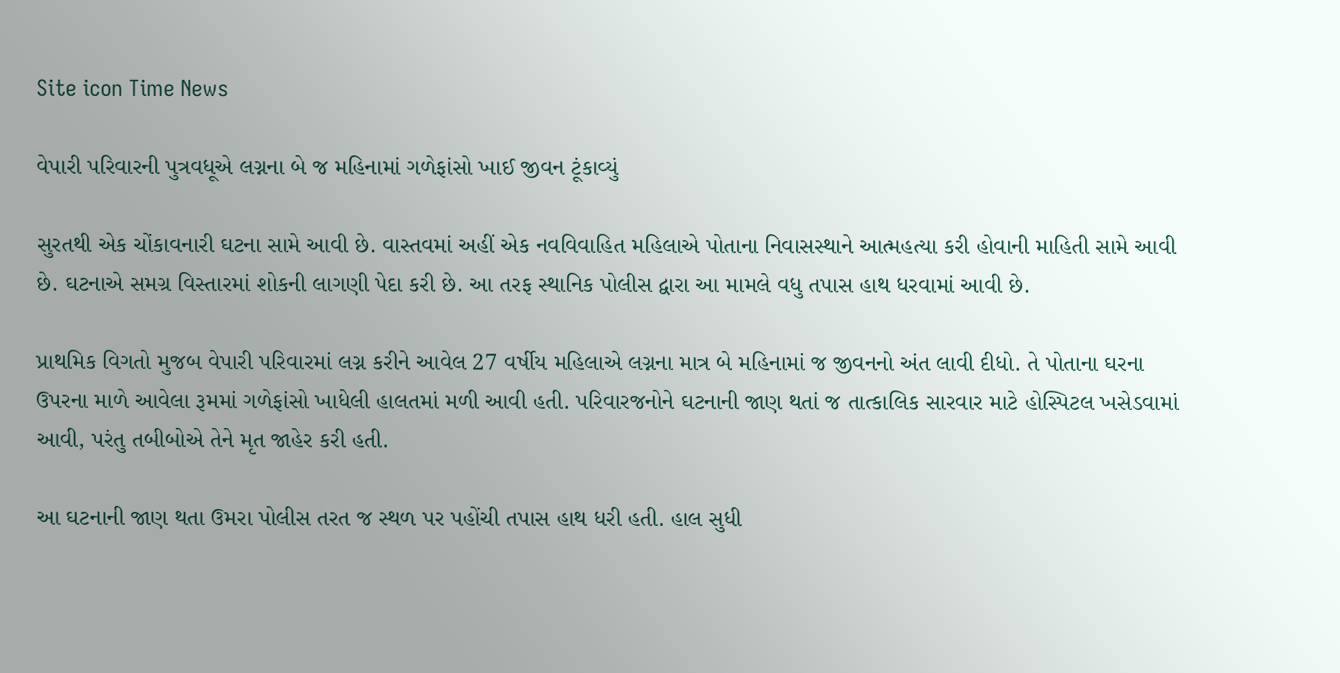Site icon Time News

વેપારી પરિવારની પુત્રવધૂએ લગ્નના બે જ મહિનામાં ગળેફાંસો ખાઈ જીવન ટૂંકાવ્યું

સુરતથી એક ચોંકાવનારી ઘટના સામે આવી છે. વાસ્તવમાં અહીં એક નવવિવાહિત મહિલાએ પોતાના નિવાસસ્થાને આત્મહત્યા કરી હોવાની માહિતી સામે આવી છે. ઘટનાએ સમગ્ર વિસ્તારમાં શોકની લાગણી પેદા કરી છે. આ તરફ સ્થાનિક પોલીસ દ્વારા આ મામલે વધુ તપાસ હાથ ધરવામાં આવી છે.

પ્રાથમિક વિગતો મુજબ વેપારી પરિવારમાં લગ્ન કરીને આવેલ 27 વર્ષીય મહિલાએ લગ્નના માત્ર બે મહિનામાં જ જીવનનો અંત લાવી દીધો. તે પોતાના ઘરના ઉપરના માળે આવેલા રૂમમાં ગળેફાંસો ખાધેલી હાલતમાં મળી આવી હતી. પરિવારજનોને ઘટનાની જાણ થતાં જ તાત્કાલિક સારવાર માટે હોસ્પિટલ ખસેડવામાં આવી, પરંતુ તબીબોએ તેને મૃત જાહેર કરી હતી.

આ ઘટનાની જાણ થતા ઉમરા પોલીસ તરત જ સ્થળ પર પહોંચી તપાસ હાથ ધરી હતી. હાલ સુધી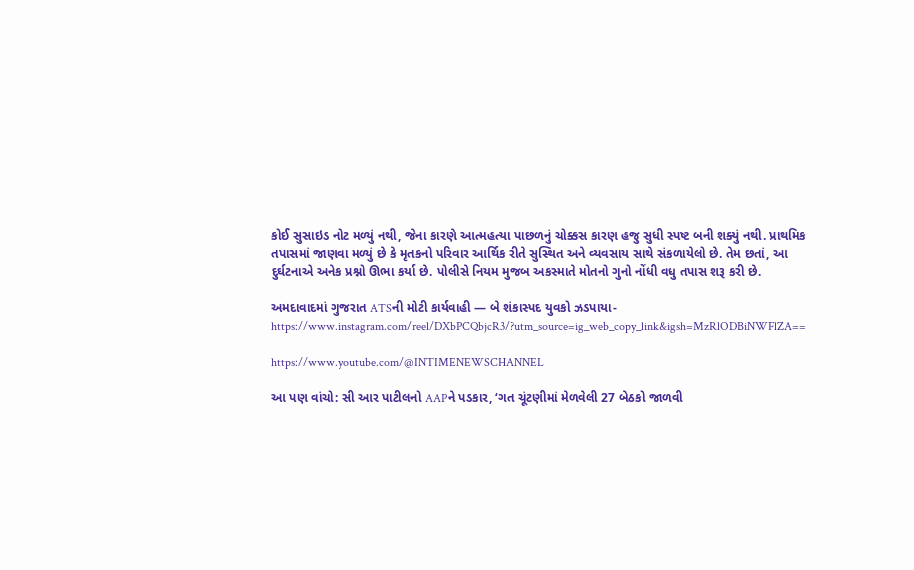કોઈ સુસાઇડ નોટ મળ્યું નથી, જેના કારણે આત્મહત્યા પાછળનું ચોક્કસ કારણ હજુ સુધી સ્પષ્ટ બની શક્યું નથી. પ્રાથમિક તપાસમાં જાણવા મળ્યું છે કે મૃતકનો પરિવાર આર્થિક રીતે સુસ્થિત અને વ્યવસાય સાથે સંકળાયેલો છે. તેમ છતાં, આ દુર્ઘટનાએ અનેક પ્રશ્નો ઊભા કર્યા છે. પોલીસે નિયમ મુજબ અકસ્માતે મોતનો ગુનો નોંધી વધુ તપાસ શરૂ કરી છે.

અમદાવાદમાં ગુજરાત ATSની મોટી કાર્યવાહી — બે શંકાસ્પદ યુવકો ઝડપાયા-https://www.instagram.com/reel/DXbPCQbjcR3/?utm_source=ig_web_copy_link&igsh=MzRlODBiNWFlZA==

https://www.youtube.com/@INTIMENEWSCHANNEL

આ પણ વાંચો: સી આર પાટીલનો AAPને પડકાર, ‘ગત ચૂંટણીમાં મેળવેલી 27 બેઠકો જાળવી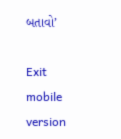બતાવો’

Exit mobile version